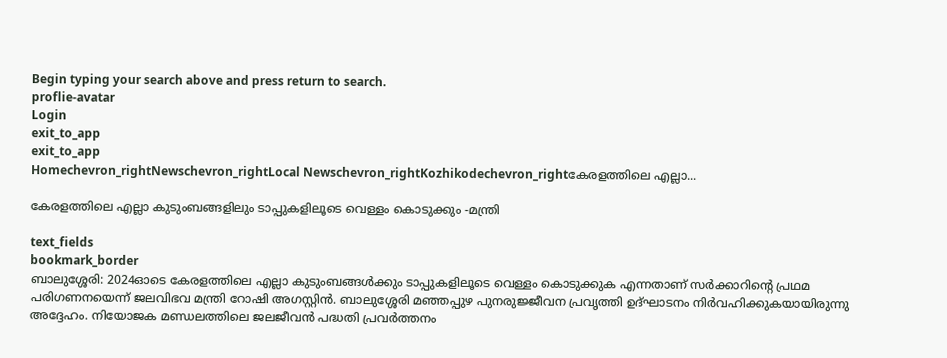Begin typing your search above and press return to search.
proflie-avatar
Login
exit_to_app
exit_to_app
Homechevron_rightNewschevron_rightLocal Newschevron_rightKozhikodechevron_rightകേരളത്തിലെ എല്ലാ...

കേരളത്തിലെ എല്ലാ കുടുംബങ്ങളിലും ടാപ്പുകളിലൂടെ വെള്ളം കൊടുക്കും -മന്ത്രി

text_fields
bookmark_border
ബാലുശ്ശേരി: 2024ഓടെ കേരളത്തിലെ എല്ലാ കുടുംബങ്ങൾക്കും ടാപ്പുകളിലൂടെ വെള്ളം കൊടുക്കുക എന്നതാണ് സർക്കാറിന്റെ പ്രഥമ പരിഗണനയെന്ന് ജലവിഭവ മന്ത്രി റോഷി അഗസ്റ്റിൻ. ബാലുശ്ശേരി മഞ്ഞപ്പുഴ പുനരുജ്ജീവന പ്രവൃത്തി ഉദ്ഘാടനം നിർവഹിക്കുകയായിരുന്നു അദ്ദേഹം. നിയോജക മണ്ഡലത്തിലെ ജലജീവൻ പദ്ധതി പ്രവർത്തനം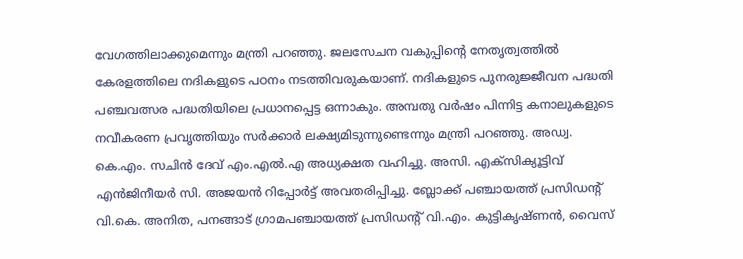വേഗത്തിലാക്കുമെന്നും മന്ത്രി പറഞ്ഞു. ജലസേചന വകുപ്പിന്റെ നേതൃത്വത്തിൽ കേരളത്തിലെ നദികളുടെ പഠനം നടത്തിവരുകയാണ്. നദികളുടെ പുനരുജ്ജീവന പദ്ധതി പഞ്ചവത്സര പദ്ധതിയിലെ പ്രധാനപ്പെട്ട ഒന്നാകും. അമ്പതു വർഷം പിന്നിട്ട കനാലുകളുടെ നവീകരണ പ്രവൃത്തിയും സർക്കാർ ലക്ഷ്യമിടുന്നുണ്ടെന്നും മന്ത്രി പറഞ്ഞു. അഡ്വ. കെ.എം. സചിൻ ദേവ് എം.എൽ.എ അധ്യക്ഷത വഹിച്ചു. അസി. എക്സിക്യൂട്ടിവ് എൻജിനീയർ സി. അജയൻ റിപ്പോർട്ട് അവതരിപ്പിച്ചു. ബ്ലോക്ക് പഞ്ചായത്ത് പ്രസിഡന്റ് വി.കെ. അനിത, പനങ്ങാട് ഗ്രാമപഞ്ചായത്ത് പ്രസിഡന്റ് വി.എം. കുട്ടികൃഷ്ണൻ, വൈസ്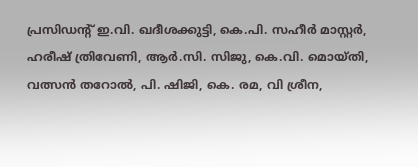പ്രസിഡന്റ് ഇ.വി. ഖദീശക്കുട്ടി, കെ.പി. സഹീർ മാസ്റ്റർ, ഹരീഷ് ത്രിവേണി, ആർ.സി. സിജു, കെ.വി. മൊയ്തി, വത്സൻ തറോൽ, പി. ഷിജി, കെ. രമ, വി ശ്രീന,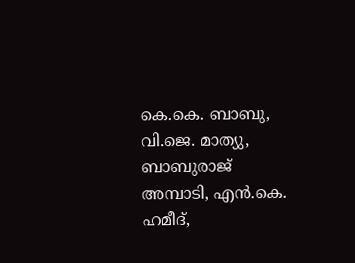കെ.കെ. ബാബു, വി.ജെ. മാത്യു, ബാബുരാജ് അമ്പാടി, എൻ.കെ. ഹമീദ്,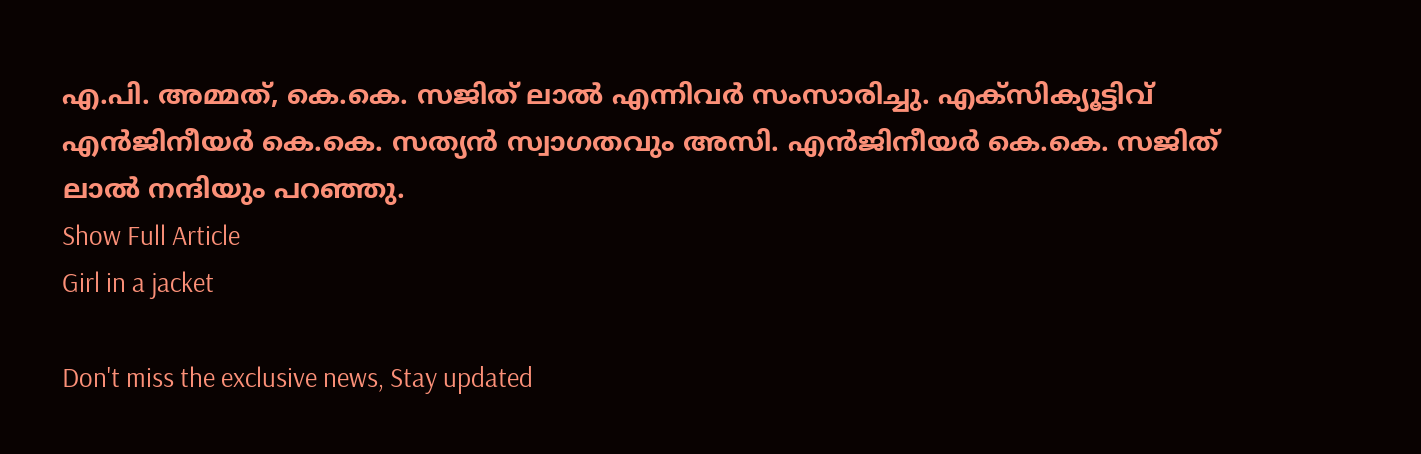എ.പി. അമ്മത്, കെ.കെ. സജിത് ലാൽ എന്നിവർ സംസാരിച്ചു. എക്സിക്യൂട്ടിവ് എൻജിനീയർ കെ.കെ. സത്യൻ സ്വാഗതവും അസി. എൻജിനീയർ കെ.കെ. സജിത് ലാൽ നന്ദിയും പറഞ്ഞു.
Show Full Article
Girl in a jacket

Don't miss the exclusive news, Stay updated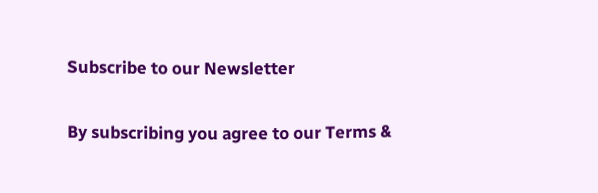Subscribe to our Newsletter

By subscribing you agree to our Terms &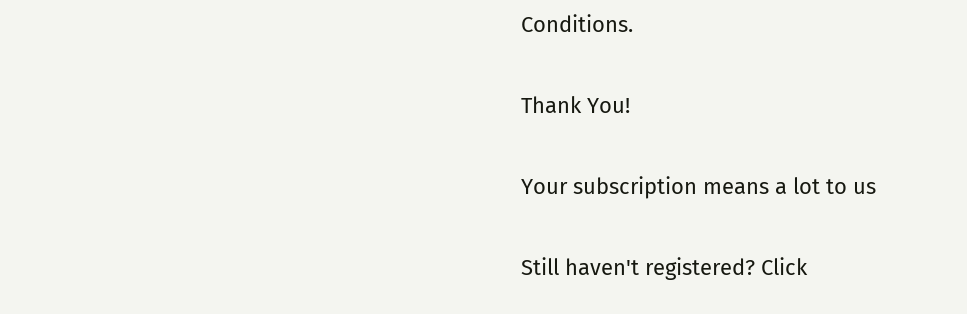Conditions.

Thank You!

Your subscription means a lot to us

Still haven't registered? Click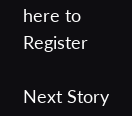here to Register

Next Story